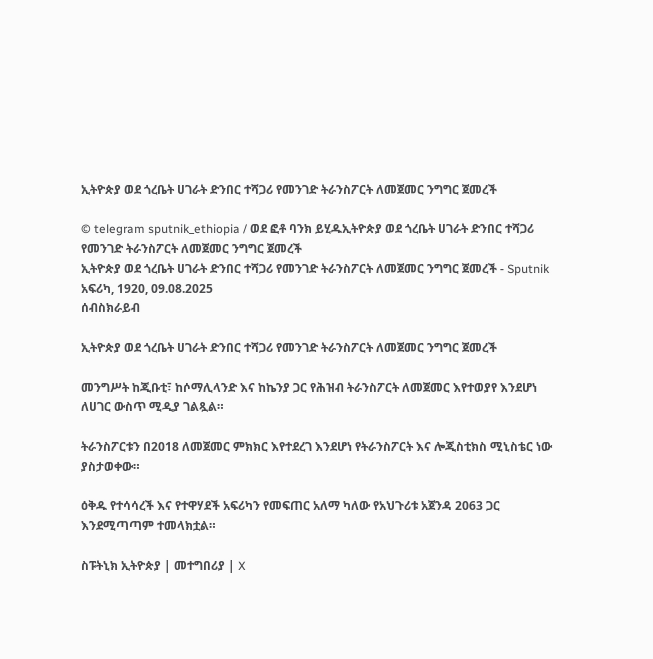ኢትዮጵያ ወደ ጎረቤት ሀገራት ድንበር ተሻጋሪ የመንገድ ትራንስፖርት ለመጀመር ንግግር ጀመረች

© telegram sputnik_ethiopia / ወደ ፎቶ ባንክ ይሂዱኢትዮጵያ ወደ ጎረቤት ሀገራት ድንበር ተሻጋሪ የመንገድ ትራንስፖርት ለመጀመር ንግግር ጀመረች
ኢትዮጵያ ወደ ጎረቤት ሀገራት ድንበር ተሻጋሪ የመንገድ ትራንስፖርት ለመጀመር ንግግር ጀመረች - Sputnik አፍሪካ, 1920, 09.08.2025
ሰብስክራይብ

ኢትዮጵያ ወደ ጎረቤት ሀገራት ድንበር ተሻጋሪ የመንገድ ትራንስፖርት ለመጀመር ንግግር ጀመረች

መንግሥት ከጂቡቲ፣ ከሶማሊላንድ እና ከኬንያ ጋር የሕዝብ ትራንስፖርት ለመጀመር እየተወያየ እንደሆነ ለሀገር ውስጥ ሚዲያ ገልጿል።

ትራንስፖርቱን በ2018 ለመጀመር ምክክር እየተደረገ እንደሆነ የትራንስፖርት እና ሎጂስቲክስ ሚኒስቴር ነው ያስታወቀው።

ዕቅዱ የተሳሳረች እና የተዋሃደች አፍሪካን የመፍጠር አለማ ካለው የአህጉሪቱ አጀንዳ 2063 ጋር እንደሚጣጣም ተመላክቷል።

ስፑትኒክ ኢትዮጵያ | መተግበሪያ | X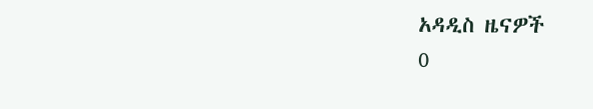አዳዲስ ዜናዎች
0